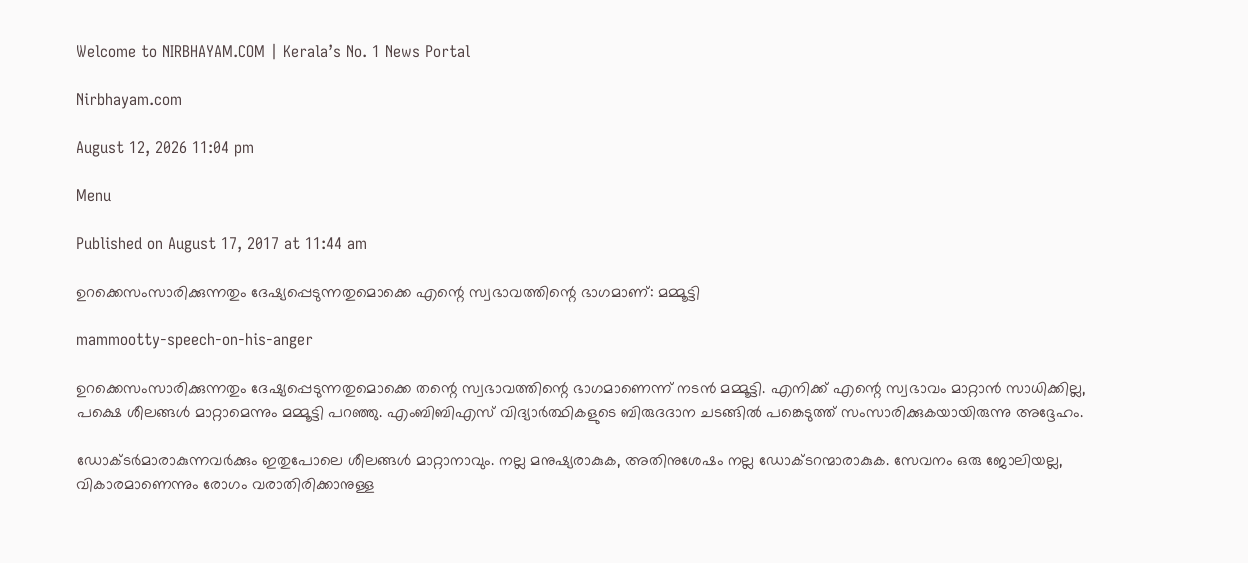Welcome to NIRBHAYAM.COM | Kerala’s No. 1 News Portal

Nirbhayam.com

August 12, 2026 11:04 pm

Menu

Published on August 17, 2017 at 11:44 am

ഉറക്കെസംസാരിക്കുന്നതും ദേഷ്യപ്പെടുന്നതുമൊക്കെ എന്റെ സ്വഭാവത്തിന്റെ ഭാഗമാണ്: മമ്മൂട്ടി

mammootty-speech-on-his-anger

ഉറക്കെസംസാരിക്കുന്നതും ദേഷ്യപ്പെടുന്നതുമൊക്കെ തന്റെ സ്വഭാവത്തിന്റെ ഭാഗമാണെന്ന് നടന്‍ മമ്മൂട്ടി. എനിക്ക് എന്റെ സ്വഭാവം മാറ്റാന്‍ സാധിക്കില്ല, പക്ഷെ ശീലങ്ങള്‍ മാറ്റാമെന്നും മമ്മൂട്ടി പറഞ്ഞു. എംബിബിഎസ് വിദ്യാര്‍ത്ഥികളുടെ ബിരുദദാന ചടങ്ങില്‍ പങ്കെടുത്ത് സംസാരിക്കുകയായിരുന്നു അദ്ദേഹം.

ഡോക്ടര്‍മാരാകുന്നവര്‍ക്കും ഇതുപോലെ ശീലങ്ങള്‍ മാറ്റാനാവും. നല്ല മനുഷ്യരാകുക, അതിനുശേഷം നല്ല ഡോക്ടറന്മാരാകുക. സേവനം ഒരു ജോലിയല്ല, വികാരമാണെന്നും രോഗം വരാതിരിക്കാനുള്ള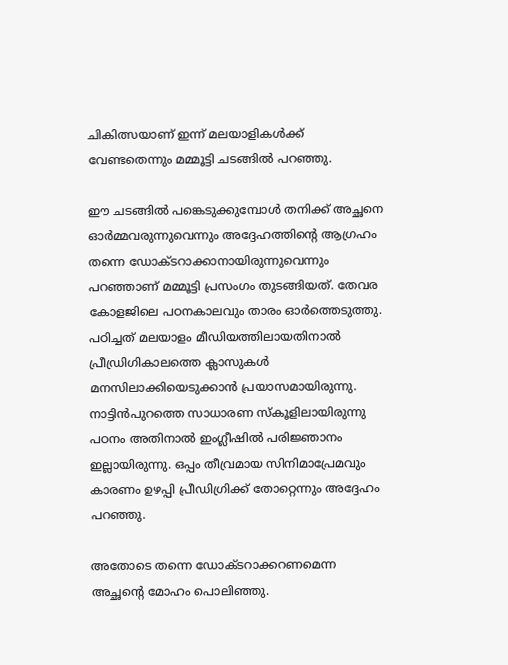ചികിത്സയാണ് ഇന്ന് മലയാളികള്‍ക്ക് വേണ്ടതെന്നും മമ്മൂട്ടി ചടങ്ങില്‍ പറഞ്ഞു.

ഈ ചടങ്ങില്‍ പങ്കെടുക്കുമ്പോള്‍ തനിക്ക് അച്ഛനെ ഓര്‍മ്മവരുന്നുവെന്നും അദ്ദേഹത്തിന്റെ ആഗ്രഹം തന്നെ ഡോക്ടറാക്കാനായിരുന്നുവെന്നും പറഞ്ഞാണ് മമ്മൂട്ടി പ്രസംഗം തുടങ്ങിയത്. തേവര കോളജിലെ പഠനകാലവും താരം ഓര്‍ത്തെടുത്തു. പഠിച്ചത് മലയാളം മീഡിയത്തിലായതിനാല്‍ പ്രീഡ്രിഗികാലത്തെ ക്ലാസുകള്‍ മനസിലാക്കിയെടുക്കാന്‍ പ്രയാസമായിരുന്നു. നാട്ടിന്‍പുറത്തെ സാധാരണ സ്‌കൂളിലായിരുന്നു പഠനം അതിനാല്‍ ഇംഗ്ലീഷില്‍ പരിജ്ഞാനം ഇല്ലായിരുന്നു. ഒപ്പം തീവ്രമായ സിനിമാപ്രേമവും കാരണം ഉഴപ്പി പ്രീഡിഗ്രിക്ക് തോറ്റെന്നും അദ്ദേഹം പറഞ്ഞു.

അതോടെ തന്നെ ഡോക്ടറാക്കറണമെന്ന അച്ഛന്റെ മോഹം പൊലിഞ്ഞു.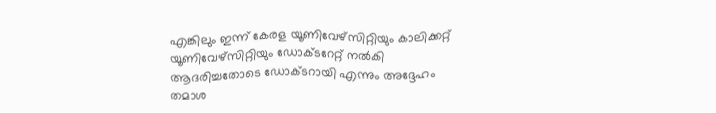എങ്കിലും ഇന്ന് കേരള യൂണിവേഴ്‌സിറ്റിയും കാലിക്കറ്റ് യൂണിവേഴ്‌സിറ്റിയും ഡോക്ടറേറ്റ് നല്‍കി ആദരിച്ചതോടെ ഡോക്ടറായി എന്നും അദ്ദേഹം തമാശ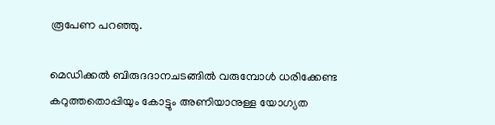രൂപേണ പറഞ്ഞു.

മെഡിക്കല്‍ ബിരുദദാനചടങ്ങില്‍ വരുമ്പോള്‍ ധരിക്കേണ്ട കറുത്തതൊപ്പിയും കോട്ടും അണിയാനുള്ള യോഗ്യത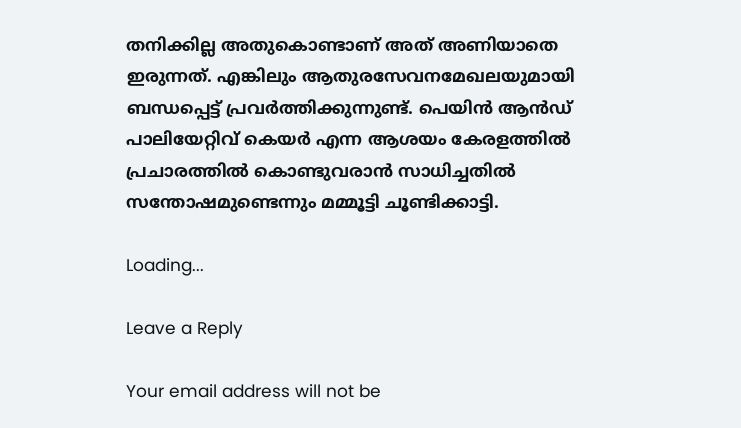തനിക്കില്ല അതുകൊണ്ടാണ് അത് അണിയാതെ ഇരുന്നത്. എങ്കിലും ആതുരസേവനമേഖലയുമായി ബന്ധപ്പെട്ട് പ്രവര്‍ത്തിക്കുന്നുണ്ട്. പെയിന്‍ ആന്‍ഡ് പാലിയേറ്റിവ് കെയര്‍ എന്ന ആശയം കേരളത്തില്‍ പ്രചാരത്തില്‍ കൊണ്ടുവരാന്‍ സാധിച്ചതില്‍ സന്തോഷമുണ്ടെന്നും മമ്മൂട്ടി ചൂണ്ടിക്കാട്ടി.

Loading...

Leave a Reply

Your email address will not be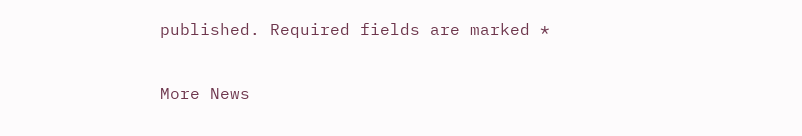published. Required fields are marked *

More News